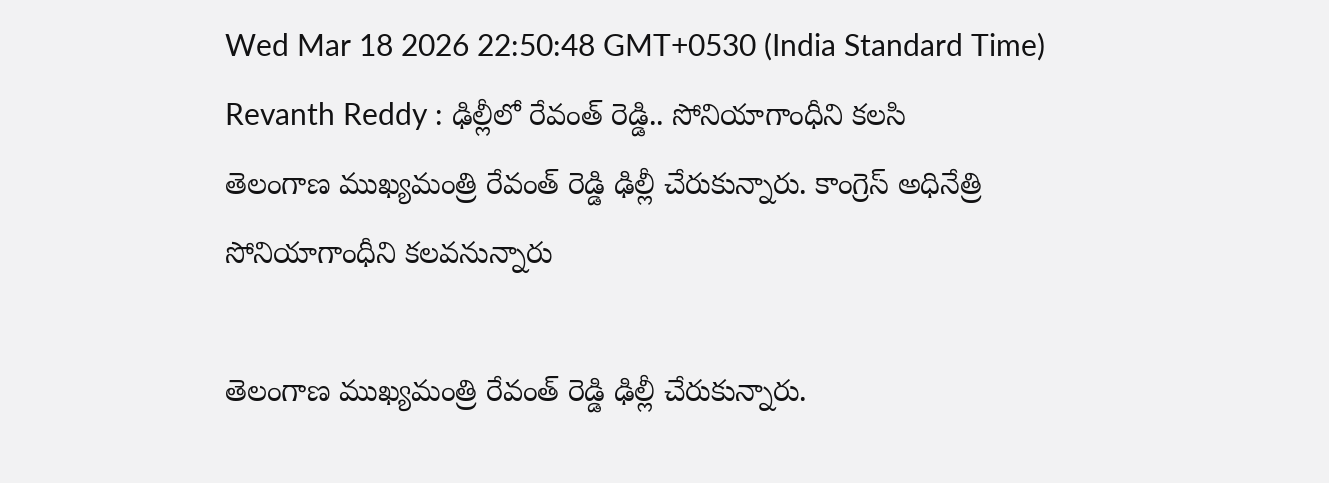Wed Mar 18 2026 22:50:48 GMT+0530 (India Standard Time)
Revanth Reddy : ఢిల్లీలో రేవంత్ రెడ్డి.. సోనియాగాంధీని కలసి
తెలంగాణ ముఖ్యమంత్రి రేవంత్ రెడ్డి ఢిల్లీ చేరుకున్నారు. కాంగ్రెస్ అధినేత్రి సోనియాగాంధీని కలవనున్నారు

తెలంగాణ ముఖ్యమంత్రి రేవంత్ రెడ్డి ఢిల్లీ చేరుకున్నారు.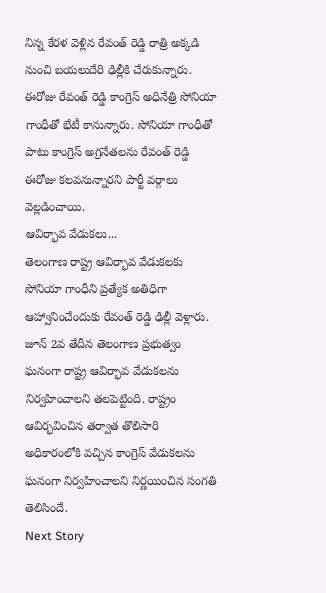నిన్న కేరళ వెళ్లిన రేవంత్ రెడ్డి రాత్రి అక్కడి నుంచి బయలుదేరి ఢిల్లీకి చేరుకున్నారు. ఈరోజు రేవంత్ రెడ్డి కాంగ్రెస్ అధినేత్రి సోనియా గాంధీతో భేటీ కానున్నారు. సోనియా గాంధీతో పాటు కాంగ్రెస్ అగ్రనేతలను రేవంత్ రెడ్డి ఈరోజు కలవనున్నారని పార్టీ వర్గాలు వెల్లడించాయి.
ఆవిర్భావ వేడుకలు...
తెలంగాణ రాష్ట్ర ఆవిర్భావ వేడుకలకు సోనియా గాంధీని ప్రత్యేక అతిధిగా ఆహ్వానించేందుకు రేవంత్ రెడ్డి ఢిల్లీ వెళ్లారు. జూన్ 2వ తేదీన తెలంగాణ ప్రభుత్వం ఘనంగా రాష్ట్ర ఆవిర్భావ వేడుకలను నిర్వహించాలని తలపెట్టింది. రాష్ట్రం ఆవిర్భవించిన తర్వాత తొలిసారి అధికారంలోకి వచ్చిన కాంగ్రెస్ వేడుకలను ఘనంగా నిర్వహించాలని నిర్ణయించిన సంగతి తెలిసిందే.
Next Story